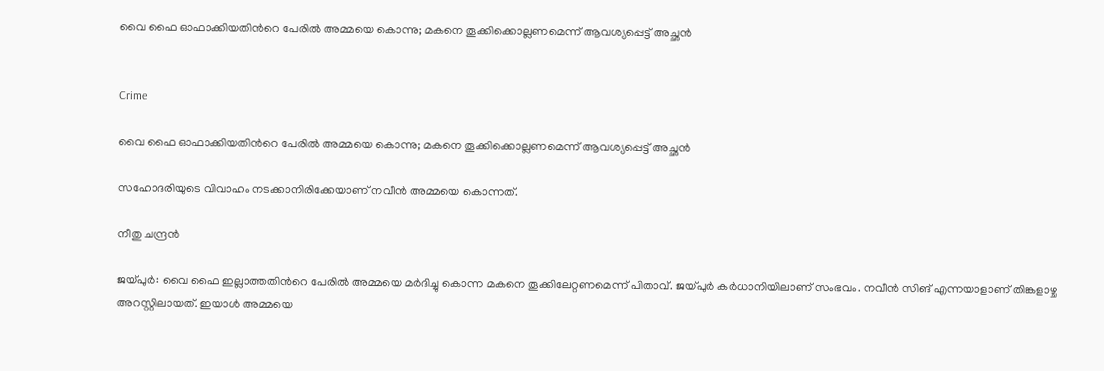വൈ ഫൈ ഓഫാക്കിയതിന്‍റെ പേരിൽ അമ്മയെ കൊന്നു; മകനെ തൂക്കിക്കൊല്ലണമെന്ന് ആവശ്യപ്പെട്ട് അച്ഛൻ


Crime

വൈ ഫൈ ഓഫാക്കിയതിന്‍റെ പേരിൽ അമ്മയെ കൊന്നു; മകനെ തൂക്കിക്കൊല്ലണമെന്ന് ആവശ്യപ്പെട്ട് അച്ഛൻ

സഹോദരിയുടെ വിവാഹം നടക്കാനിരിക്കേയാണ് നവീൻ അമ്മയെ കൊന്നത്.

നീതു ചന്ദ്രൻ

ജയ്പുർ: വൈ ഫൈ ഇല്ലാത്തതിന്‍റെ പേരിൽ അമ്മയെ മർദിച്ചു കൊന്ന മകനെ തൂക്കിലേറ്റണമെന്ന് പിതാവ്. ജയ്പുർ കർധാനിയിലാണ് സംഭവം. നവീൻ സിങ് എന്നയാളാണ് തിങ്കളാഴ്ച അറസ്റ്റിലായത്. ഇയാൾ അമ്മയെ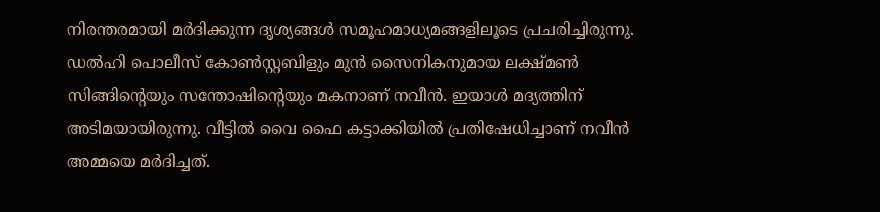നിരന്തരമായി മർദിക്കുന്ന ദൃശ്യങ്ങൾ സമൂഹമാധ്യമങ്ങളിലൂടെ പ്രചരിച്ചിരുന്നു. ഡൽഹി പൊലീസ് കോൺസ്റ്റബിളും മുൻ‌ സൈനികനുമായ ലക്ഷ്മൺ സിങ്ങിന്‍റെയും സന്തോഷിന്‍റെയും മകനാണ് നവീൻ. ഇയാൾ മദ്യത്തിന് അടിമയായിരുന്നു. വീട്ടിൽ വൈ ഫൈ കട്ടാക്കിയിൽ പ്രതിഷേധിച്ചാണ് നവീൻ അമ്മയെ മർദിച്ചത്.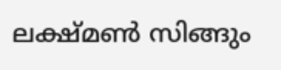ലക്ഷ്മൺ സിങ്ങും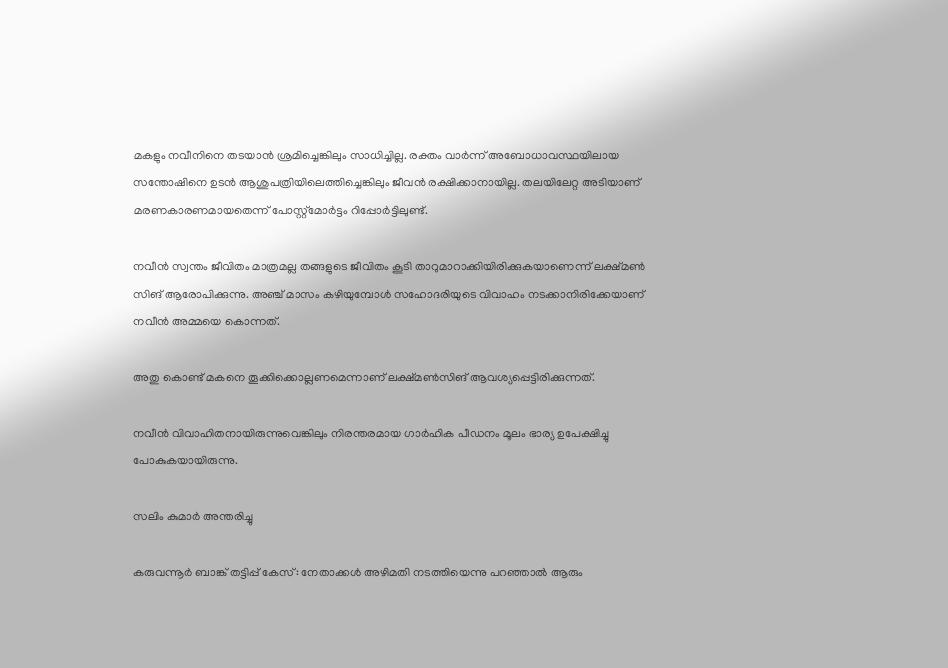മകളും നവീനിനെ തടയാൻ ശ്രമിച്ചെങ്കിലും സാധിച്ചില്ല. രക്തം വാർന്ന് അബോധാവസ്ഥയിലായ സന്തോഷിനെ ഉടൻ ആശുപത്രിയിലെത്തിച്ചെങ്കിലും ജീവൻ രക്ഷിക്കാനായില്ല. തലയിലേറ്റ അടിയാണ് മരണകാരണമായതെന്ന് പോസ്റ്റ്മോർട്ടം റിപ്പോർട്ടിലുണ്ട്.

നവീൻ സ്വന്തം ജീവിതം മാത്രമല്ല തങ്ങളുടെ ജീവിതം കൂടി താറുമാറാക്കിയിരിക്കുകയാണെന്ന് ലക്ഷ്മൺ സിങ് ആരോപിക്കുന്നു. അഞ്ച് മാസം കഴിയുമ്പോൾ സഹോദരിയുടെ വിവാഹം നടക്കാനിരിക്കേയാണ് നവീൻ അമ്മയെ കൊന്നത്.

അതു കൊണ്ട് മകനെ തൂക്കിക്കൊല്ലണമെന്നാണ് ലക്ഷ്മൺസിങ് ആവശ്യപ്പെട്ടിരിക്കുന്നത്.

നവീൻ വിവാഹിതനായിരുന്നുവെങ്കിലും നിരന്തരമായ ഗാർഹിക പീഡനം മൂലം ഭാര്യ ഉപേക്ഷിച്ചു പോകുകയായിരുന്നു.

സലിം കുമാർ അന്തരിച്ചു

കരുവന്നൂർ ബാങ്ക് തട്ടിപ്പ് കേസ്: നേതാക്കൾ അഴിമതി നടത്തിയെന്നു പറഞ്ഞാൽ ആരും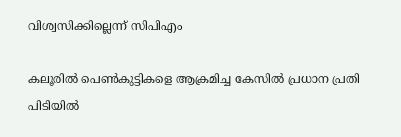വിശ്വസിക്കില്ലെന്ന് സിപിഎം

കലൂരിൽ പെൺകുട്ടികളെ ആക്രമിച്ച കേസിൽ പ്രധാന പ്രതി പിടിയിൽ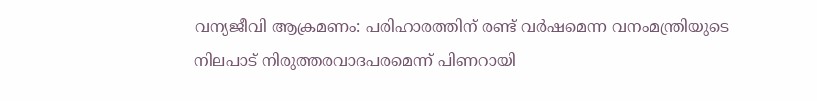വന‍്യജീവി ആക്രമണം: പരിഹാരത്തിന് രണ്ട് വർഷമെന്ന വനംമന്ത്രിയുടെ നിലപാട് നിരുത്തരവാദപരമെന്ന് പിണറായി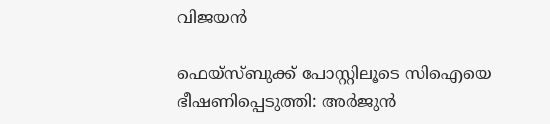വിജയൻ

ഫെയ്സ്ബുക്ക് പോസ്റ്റിലൂടെ സിഐയെ ഭീഷണിപ്പെടുത്തി: അർജുൻ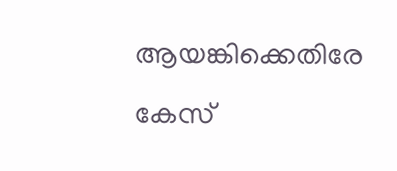ആയങ്കിക്കെതിരേ കേസ്